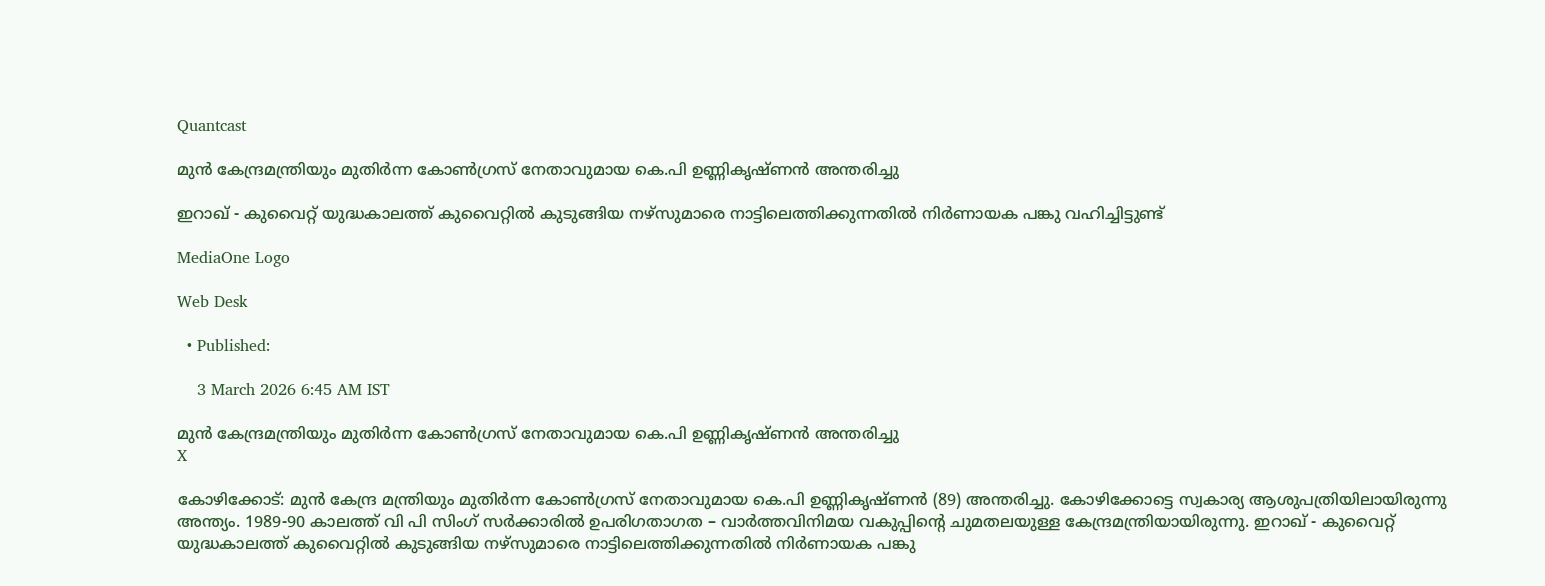Quantcast

മുൻ കേന്ദ്രമന്ത്രിയും മുതിർന്ന കോൺഗ്രസ് നേതാവുമായ കെ.പി ഉണ്ണികൃഷ്ണൻ അന്തരിച്ചു

ഇറാഖ് - കുവൈറ്റ് യുദ്ധകാലത്ത് കുവൈറ്റിൽ കുടുങ്ങിയ നഴ്‌സുമാരെ നാട്ടിലെത്തിക്കുന്നതിൽ നിർണായക പങ്കു വഹിച്ചിട്ടുണ്ട്

MediaOne Logo

Web Desk

  • Published:

    3 March 2026 6:45 AM IST

മുൻ കേന്ദ്രമന്ത്രിയും മുതിർന്ന കോൺഗ്രസ് നേതാവുമായ കെ.പി ഉണ്ണികൃഷ്ണൻ അന്തരിച്ചു
X

കോഴിക്കോട്: മുൻ കേന്ദ്ര മന്ത്രിയും മുതിർന്ന കോൺഗ്രസ് നേതാവുമായ കെ.പി ഉണ്ണികൃഷ്‌ണൻ (89) അന്തരിച്ചു. കോഴിക്കോട്ടെ സ്വകാര്യ ആശുപത്രിയിലായിരുന്നു അന്ത്യം. 1989-90 കാലത്ത് വി പി സിംഗ് സർക്കാരിൽ ഉപരിഗതാഗത – വാർത്തവിനിമയ വകുപ്പിന്റെ ചുമതലയുള്ള കേന്ദ്രമന്ത്രിയായിരുന്നു. ഇറാഖ് - കുവൈറ്റ് യുദ്ധകാലത്ത് കുവൈറ്റിൽ കുടുങ്ങിയ നഴ്‌സുമാരെ നാട്ടിലെത്തിക്കുന്നതിൽ നിർണായക പങ്കു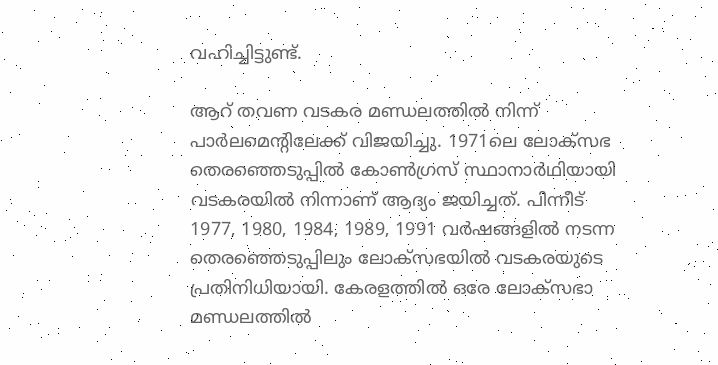വഹിച്ചിട്ടുണ്ട്.

ആറ് തവണ വടകര മണ്ഡലത്തില്‍ നിന്ന് പാർലമെൻ്റിലേക്ക് വിജയിച്ചു. 1971ലെ ലോക്സഭ തെരഞ്ഞെടുപ്പിൽ കോൺഗ്രസ് സ്ഥാനാർഥിയായി വടകരയിൽ നിന്നാണ് ആദ്യം ജയിച്ചത്. പിന്നീട് 1977, 1980, 1984, 1989, 1991 വർഷങ്ങളിൽ നടന്ന തെരഞ്ഞെടുപ്പിലും ലോക്സഭയിൽ വടകരയുടെ പ്രതിനിധിയായി. കേരളത്തിൽ ഒരേ ലോക്‌സഭാ മണ്ഡലത്തിൽ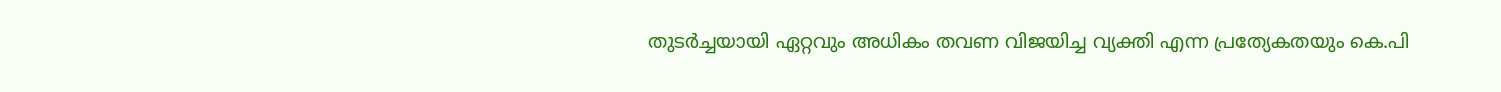തുടർച്ചയായി ഏറ്റവും അധികം തവണ വിജയിച്ച വ്യക്തി എന്ന പ്രത്യേകതയും കെ.പി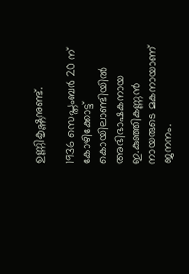ഉണ്ണികൃഷ്ണനുണ്ട്.

1936 സെപ്തംബർ 20 ന് കോഴിക്കോട്ട് കൊയിലാണ്ടിയിൽ അഭിഭാഷകനായ ഇ.കുഞ്ഞികണ്ണൻ നായരുടെ മകനായാണ് ജനനം.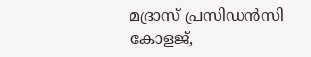മദ്രാസ് പ്രസിഡൻസി കോളജ്,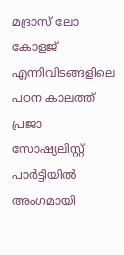മദ്രാസ് ലോ കോളജ് എന്നിവിടങ്ങളിലെ പഠന കാലത്ത് പ്രജാ സോഷ്യലിസ്റ്റ് പാർട്ടിയിൽ അംഗമായി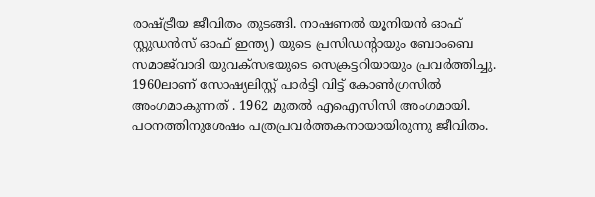രാഷ്ട്രീയ ജീവിതം തുടങ്ങി. നാഷണൽ യൂനിയൻ ഓഫ് സ്റ്റുഡൻസ് ഓഫ് ഇന്ത്യ) യുടെ പ്രസിഡന്റായും ബോംബെ സമാജ്‍വാദി യുവക്സഭയുടെ സെക്രട്ടറിയായും പ്രവർത്തിച്ചു. 1960ലാണ് സോഷ്യലിസ്റ്റ് പാർട്ടി വിട്ട് കോൺഗ്രസിൽ അംഗമാകുന്നത് . 1962 മുതൽ എഐസിസി അംഗമായി. പഠനത്തിനുശേഷം പത്രപ്രവർത്തകനായായിരുന്നു ജീവിതം.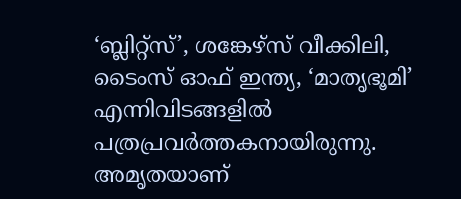‘ബ്ലിറ്റ്സ്’, ശങ്കേഴ്സ് വീക്കിലി, ടൈംസ് ഓഫ് ഇന്ത്യ, ‘മാതൃഭൂമി’ എന്നിവിടങ്ങളിൽ പത്രപ്രവർത്തകനായിരുന്നു. അമൃതയാണ്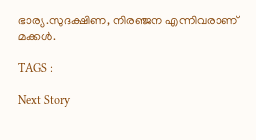ഭാര്യ.സുദക്ഷിണ, നിരഞ്ജന എന്നിവരാണ് മക്കൾ.

TAGS :

Next Story